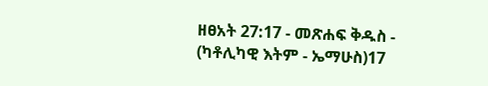ዘፀአት 27:17 - መጽሐፍ ቅዱስ - (ካቶሊካዊ እትም - ኤማሁስ)17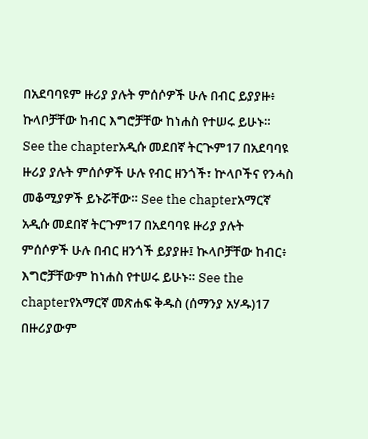በአደባባዩም ዙሪያ ያሉት ምሰሶዎች ሁሉ በብር ይያያዙ፥ ኩላቦቻቸው ከብር እግሮቻቸው ከነሐስ የተሠሩ ይሁኑ። See the chapterአዲሱ መደበኛ ትርጒም17 በአደባባዩ ዙሪያ ያሉት ምሰሶዎች ሁሉ የብር ዘንጎች፣ ኵላቦችና የንሓስ መቆሚያዎች ይኑሯቸው። See the chapterአማርኛ አዲሱ መደበኛ ትርጉም17 በአደባባዩ ዙሪያ ያሉት ምሰሶዎች ሁሉ በብር ዘንጎች ይያያዙ፤ ኲላቦቻቸው ከብር፥ እግሮቻቸውም ከነሐስ የተሠሩ ይሁኑ። See the chapterየአማርኛ መጽሐፍ ቅዱስ (ሰማንያ አሃዱ)17 በዙሪያውም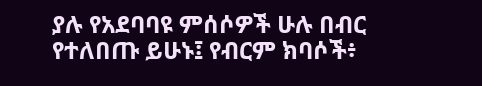ያሉ የአደባባዩ ምሰሶዎች ሁሉ በብር የተለበጡ ይሁኑ፤ የብርም ክባሶች፥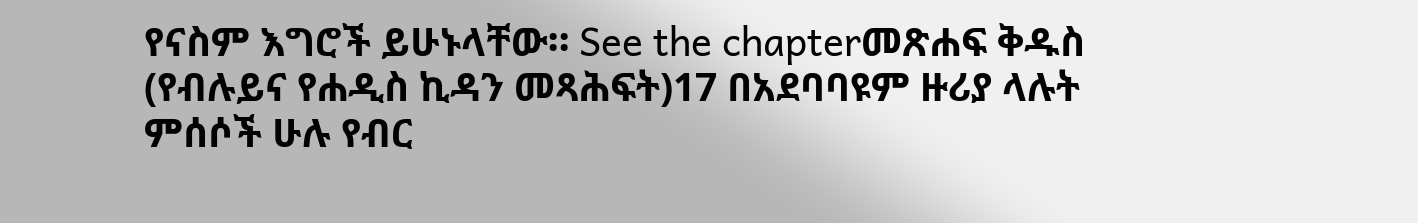የናስም እግሮች ይሁኑላቸው። See the chapterመጽሐፍ ቅዱስ (የብሉይና የሐዲስ ኪዳን መጻሕፍት)17 በአደባባዩም ዙሪያ ላሉት ምሰሶች ሁሉ የብር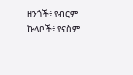ዘንጎች፥ የብርም ኩላቦች፥ የናስም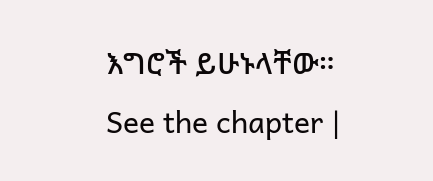እግሮች ይሁኑላቸው። See the chapter |